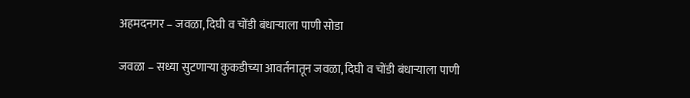अहमदनगर – जवळा, दिघी व चोंडी बंधाऱ्याला पाणी सोडा

जवळा – सध्या सुटणाऱ्या कुकडीच्या आवर्तनातून जवळा, दिघी व चोंडी बंधाऱ्याला पाणी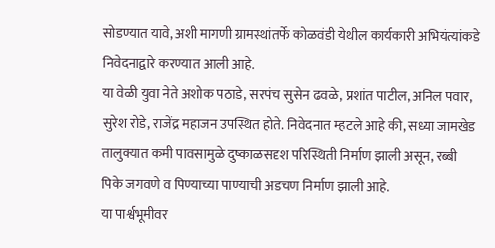सोडण्यात यावे, अशी मागणी ग्रामस्थांतर्फे कोळवंडी येथील कार्यकारी अभियंत्यांकडे निवेदनाद्वारे करण्यात आली आहे.
या वेळी युवा नेते अशोक पठाडे, सरपंच सुसेन ढवळे, प्रशांत पाटील, अनिल पवार, सुरेश रोडे, राजेंद्र महाजन उपस्थित होते. निवेदनात म्हटले आहे की, सध्या जामखेड तालुक्यात कमी पावसामुळे दुष्काळसदृश परिस्थिती निर्माण झाली असून, रब्बी पिके जगवणे व पिण्याच्या पाण्याची अडचण निर्माण झाली आहे.
या पार्श्वभूमीवर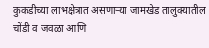कुकडीच्या लाभक्षेत्रात असणाऱ्या जामखेड तालुक्यातील चोंडी व जवळा आणि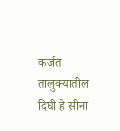कर्जत तालुक्यातील दिघी हे सीना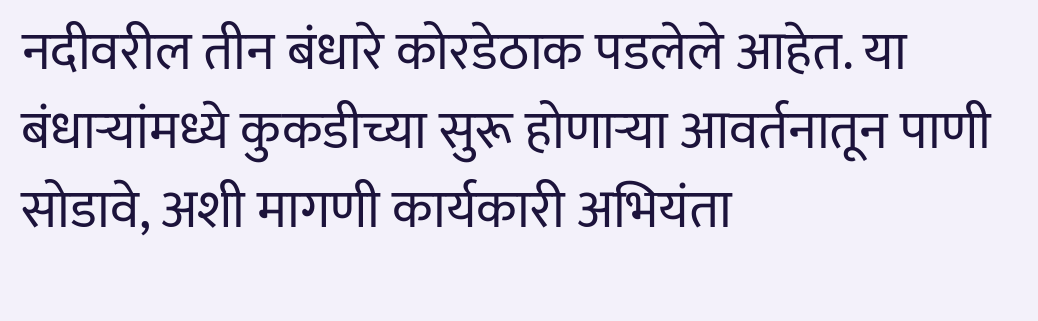नदीवरील तीन बंधारे कोरडेठाक पडलेले आहेत. या बंधाऱ्यांमध्ये कुकडीच्या सुरू होणाऱ्या आवर्तनातून पाणी सोडावे, अशी मागणी कार्यकारी अभियंता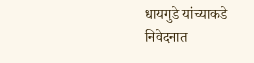धायगुडे यांच्याकडे निवेदनात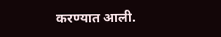करण्यात आली.